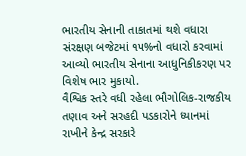ભારતીય સેનાની તાકાતમાં થશે વધારા સંરક્ષણ બજેટમાં ૧૫%નો વધારો કરવામાં આવ્યો ભારતીય સેનાના આધુનિકીકરણ પર વિશેષ ભાર મુકાયો.
વૈશ્વિક સ્તરે વધી રહેલા ભૌગોલિક-રાજકીય તણાવ અને સરહદી પડકારોને ધ્યાનમાં રાખીને કેન્દ્ર સરકારે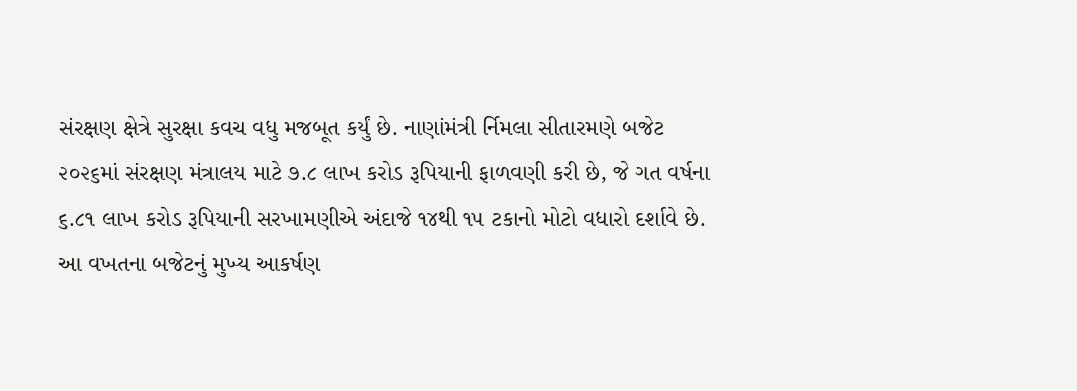સંરક્ષણ ક્ષેત્રે સુરક્ષા કવચ વધુ મજબૂત કર્યું છે. નાણાંમંત્રી ર્નિમલા સીતારમણે બજેટ ૨૦૨૬માં સંરક્ષણ મંત્રાલય માટે ૭.૮ લાખ કરોડ રૂપિયાની ફાળવણી કરી છે, જે ગત વર્ષના ૬.૮૧ લાખ કરોડ રૂપિયાની સરખામણીએ અંદાજે ૧૪થી ૧૫ ટકાનો મોટો વધારો દર્શાવે છે.
આ વખતના બજેટનું મુખ્ય આકર્ષણ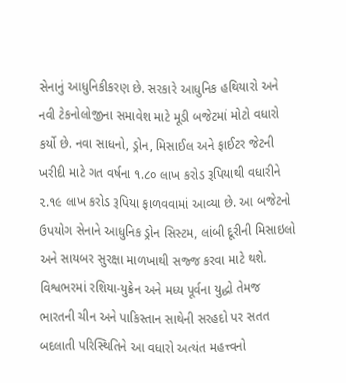સેનાનું આધુનિકીકરણ છે. સરકારે આધુનિક હથિયારો અને નવી ટેકનોલોજીના સમાવેશ માટે મૂડી બજેટમાં મોટો વધારો કર્યો છે. નવા સાધનો, ડ્રોન, મિસાઈલ અને ફાઈટર જેટની ખરીદી માટે ગત વર્ષના ૧.૮૦ લાખ કરોડ રૂપિયાથી વધારીને ૨.૧૯ લાખ કરોડ રૂપિયા ફાળવવામાં આવ્યા છે. આ બજેટનો ઉપયોગ સેનાને આધુનિક ડ્રોન સિસ્ટમ, લાંબી દૂરીની મિસાઇલો અને સાયબર સુરક્ષા માળખાથી સજ્જ કરવા માટે થશે.
વિશ્વભરમાં રશિયા-યુક્રેન અને મધ્ય પૂર્વના યુદ્ધો તેમજ ભારતની ચીન અને પાકિસ્તાન સાથેની સરહદો પર સતત બદલાતી પરિસ્થિતિને આ વધારો અત્યંત મહત્ત્વનો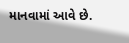માનવામાં આવે છે.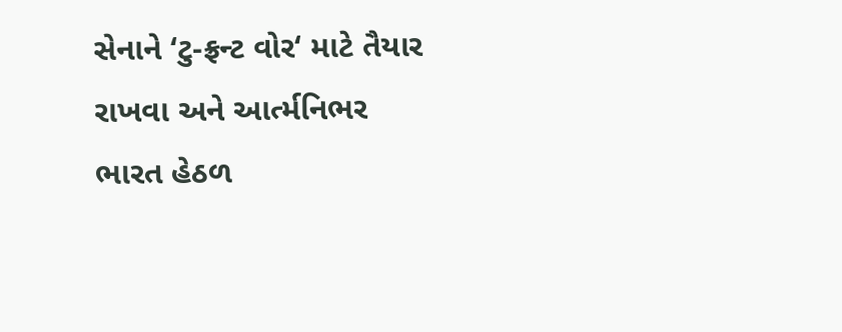સેનાને ‘ટુ-ફ્રન્ટ વોર‘ માટે તૈયાર રાખવા અને આર્ત્મનિભર ભારત હેઠળ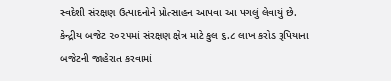સ્વદેશી સંરક્ષણ ઉત્પાદનોને પ્રોત્સાહન આપવા આ પગલું લેવાયું છે.
કેન્દ્રીય બજેટ ૨૦૨૫માં સંરક્ષણ ક્ષેત્ર માટે કુલ ૬.૮ લાખ કરોડ રૂપિયાના બજેટની જાહેરાત કરવામાં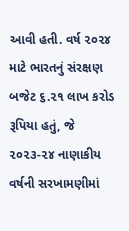આવી હતી. વર્ષ ૨૦૨૪ માટે ભારતનું સંરક્ષણ બજેટ ૬.૨૧ લાખ કરોડ રૂપિયા હતું, જે ૨૦૨૩-૨૪ નાણાકીય વર્ષની સરખામણીમાં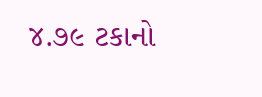૪.૭૯ ટકાનો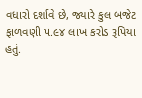વધારો દર્શાવે છે, જ્યારે કુલ બજેટ ફાળવણી ૫.૯૪ લાખ કરોડ રૂપિયા હતું.